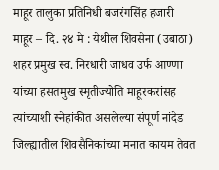माहूर तालुका प्रतिनिधी बजरंगसिंह हजारी
माहूर – दि. २४ मे : येथील शिवसेना (उबाठा) शहर प्रमुख स्व. निरधारी जाधव उर्फ आण्णा यांच्या हसतमुख स्मृतीज्योति माहूरकरांसह त्यांच्याशी स्नेहांकीत असलेल्या संपूर्ण नांदेड जिल्ह्यातील शिवसैनिकांच्या मनात कायम तेवत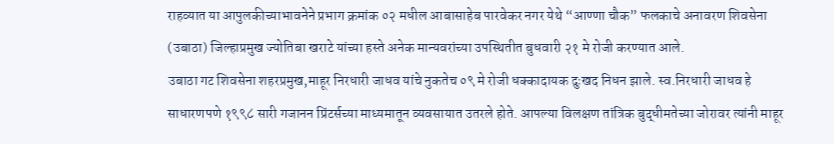राहव्यात या आपुलकीच्याभावनेने प्रभाग क्रमांक ०२ मधील आबासाहेब पारवेकर नगर येथे “आण्णा चौक” फलकाचे अनावरण शिवसेना (उबाठा) जिल्हाप्रमुख ज्योतिबा खराटे यांच्या हस्ते अनेक मान्यवरांच्या उपस्थितीत बुधवारी २१ मे रोजी करण्यात आले.
उबाठा गट शिवसेना शहरप्रमुख,माहूर निरधारी जाधव यांचे नुकतेच ०९ मे रोजी धक्कादायक दुःखद निधन झाले. स्व.निरधारी जाधव हे साधारणपणे १९९८ सारी गजानन प्रिंटर्सच्या माध्यमातून व्यवसायात उतरले होते. आपल्या विलक्षण तांत्रिक बुद्धीमतेच्या जोरावर त्यांनी माहूर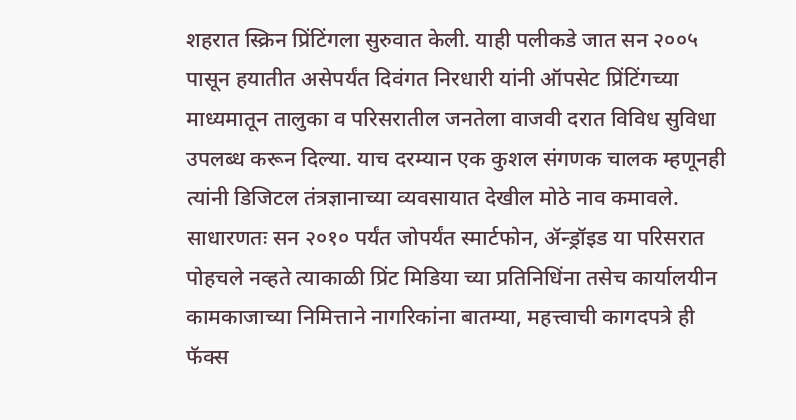शहरात स्क्रिन प्रिंटिंगला सुरुवात केली. याही पलीकडे जात सन २००५ पासून हयातीत असेपर्यंत दिवंगत निरधारी यांनी ऑपसेट प्रिंटिंगच्या माध्यमातून तालुका व परिसरातील जनतेला वाजवी दरात विविध सुविधा उपलब्ध करून दिल्या. याच दरम्यान एक कुशल संगणक चालक म्हणूनही त्यांनी डिजिटल तंत्रज्ञानाच्या व्यवसायात देखील मोठे नाव कमावले. साधारणतः सन २०१० पर्यंत जोपर्यंत स्मार्टफोन, ॲन्ड्रॉइड या परिसरात पोहचले नव्हते त्याकाळी प्रिंट मिडिया च्या प्रतिनिधिंना तसेच कार्यालयीन कामकाजाच्या निमित्ताने नागरिकांना बातम्या, महत्त्वाची कागदपत्रे ही फॅक्स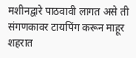मशीनद्वारे पाठवावी लागत असे ती संगणकावर टायपिंग करून माहूर शहरात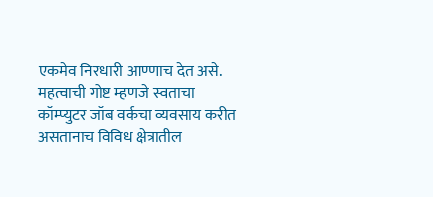एकमेव निरधारी आण्णाच देत असे. महत्वाची गोष्ट म्हणजे स्वताचा कॉम्प्युटर जॉब वर्कचा व्यवसाय करीत असतानाच विविध क्षेत्रातील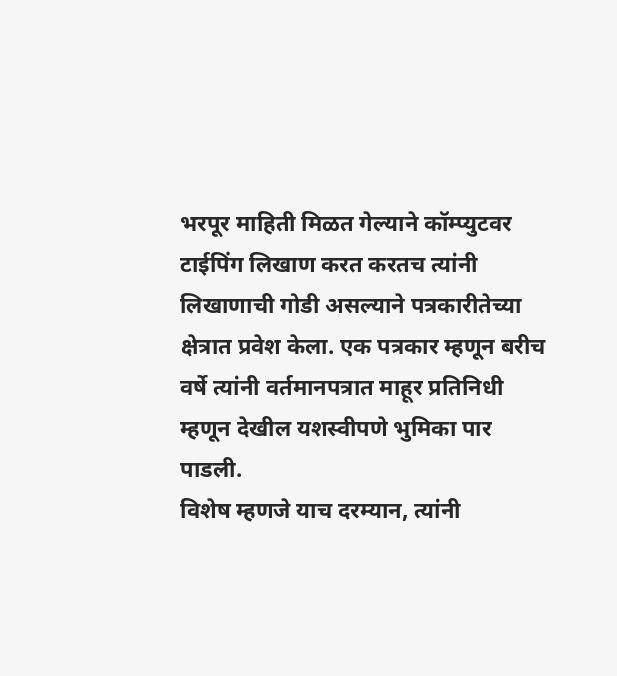भरपूर माहिती मिळत गेल्याने कॉम्प्युटवर टाईपिंग लिखाण करत करतच त्यांनी लिखाणाची गोडी असल्याने पत्रकारीतेच्या क्षेत्रात प्रवेश केला. एक पत्रकार म्हणून बरीच वर्षे त्यांनी वर्तमानपत्रात माहूर प्रतिनिधी म्हणून देखील यशस्वीपणे भुमिका पार पाडली.
विशेष म्हणजे याच दरम्यान, त्यांनी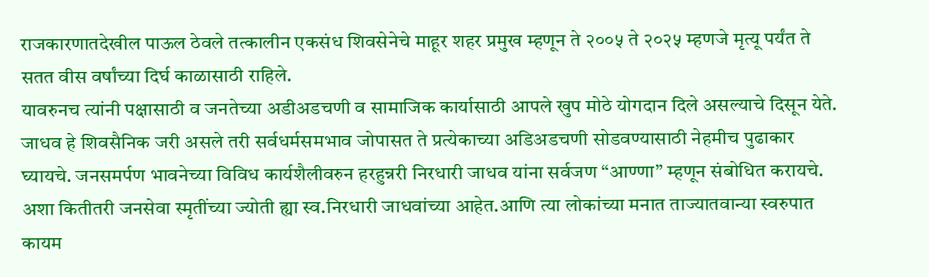राजकारणातदेखील पाऊल ठेवले तत्कालीन एकसंध शिवसेनेचे माहूर शहर प्रमुख म्हणून ते २००५ ते २०२५ म्हणजे मृत्यू पर्यंत ते सतत वीस वर्षांच्या दिर्घ काळासाठी राहिले.
यावरुनच त्यांनी पक्षासाठी व जनतेच्या अडीअडचणी व सामाजिक कार्यासाठी आपले खुप मोठे योगदान दिले असल्याचे दिसून येते. जाधव हे शिवसैनिक जरी असले तरी सर्वधर्मसमभाव जोपासत ते प्रत्येकाच्या अडिअडचणी सोडवण्यासाठी नेहमीच पुढाकार घ्यायचे. जनसमर्पण भावनेच्या विविध कार्यशैलीवरुन हरहुन्नरी निरधारी जाधव यांना सर्वजण “आण्णा” म्हणून संबोधित करायचे.
अशा कितीतरी जनसेवा स्मृतींच्या ज्योती ह्या स्व.निरधारी जाधवांच्या आहेत.आणि त्या लोकांच्या मनात ताज्यातवान्या स्वरुपात कायम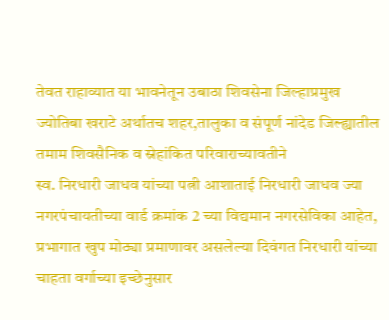तेवत राहाव्यात या भावनेतून उबाठा शिवसेना जिल्हाप्रमुख ज्योतिबा खराटे अर्थातच शहर,तालुका व संपूर्ण नांदेड जिल्ह्यातील तमाम शिवसैनिक व स्नेहांकित परिवाराच्यावतीने
स्व. निरधारी जाधव यांच्या पत्नी आशाताई निरधारी जाधव ज्या नगरपंचायतीच्या वार्ड क्रमांक 2 च्या विद्यमान नगरसेविका आहेत, प्रभागात खुप मोठ्या प्रमाणावर असलेल्या दिवंगत निरधारी यांच्या चाहता वर्गाच्या इच्छेनुसार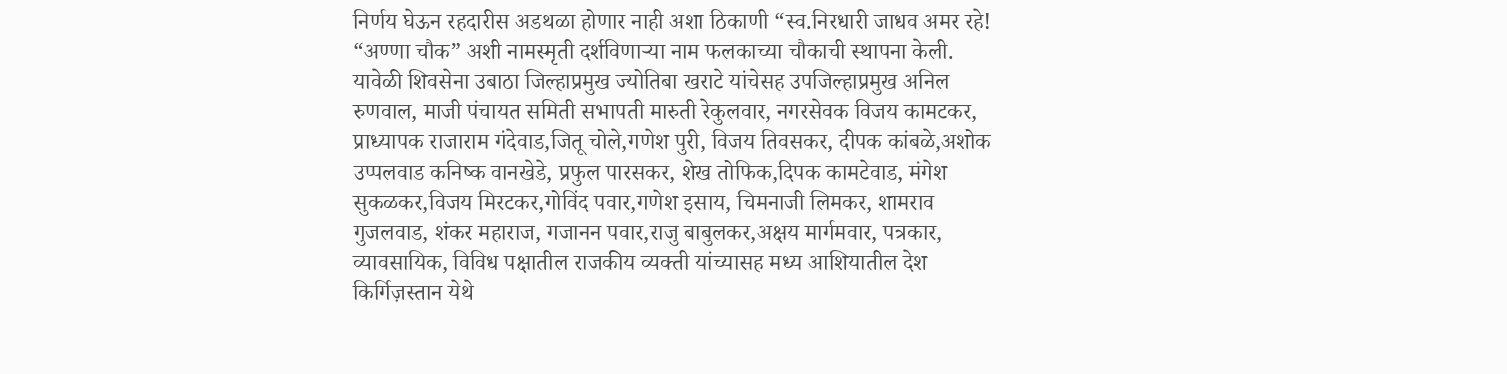निर्णय घेऊन रहदारीस अडथळा होणार नाही अशा ठिकाणी “स्व.निरधारी जाधव अमर रहे! “अण्णा चौक” अशी नामस्मृती दर्शविणाऱ्या नाम फलकाच्या चौकाची स्थापना केली.
यावेळी शिवसेना उबाठा जिल्हाप्रमुख ज्योतिबा खराटे यांचेसह उपजिल्हाप्रमुख अनिल रुणवाल, माजी पंचायत समिती सभापती मारुती रेकुलवार, नगरसेवक विजय कामटकर, प्राध्यापक राजाराम गंदेवाड,जितू चोले,गणेश पुरी, विजय तिवसकर, दीपक कांबळे,अशोक उप्पलवाड कनिष्क वानखेडे, प्रफुल पारसकर, शेख तोफिक,दिपक कामटेवाड, मंगेश सुकळकर,विजय मिरटकर,गोविंद पवार,गणेश इसाय, चिमनाजी लिमकर, शामराव गुजलवाड, शंकर महाराज, गजानन पवार,राजु बाबुलकर,अक्षय मार्गमवार, पत्रकार, व्यावसायिक, विविध पक्षातील राजकीय व्यक्ती यांच्यासह मध्य आशियातील देश किर्गिज़स्तान येथे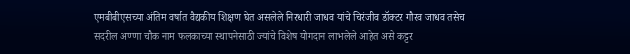एमबीबीएसच्या अंतिम वर्षात वैद्यकीय शिक्षण घेत असलेले निरधारी जाधव यांचे चिरंजीव डॉक्टर गौरव जाधव तसेच सदरील अण्णा चौक नाम फलकाच्या स्थापनेसाठी ज्यांचे विशेष योगदान लाभलेले आहेत असे कट्टर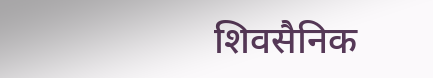शिवसैनिक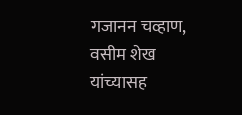गजानन चव्हाण, वसीम शेख यांच्यासह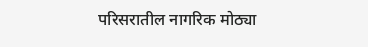परिसरातील नागरिक मोठ्या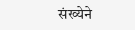संख्येने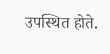उपस्थित होते.